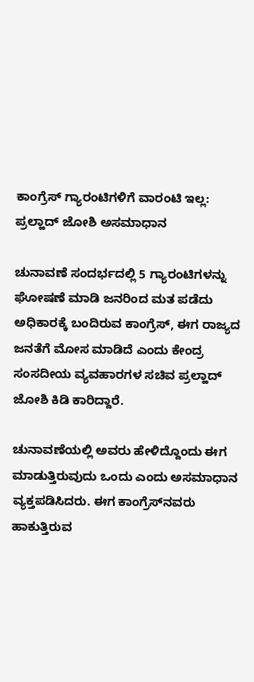ಕಾಂಗ್ರೆಸ್ ಗ್ಯಾರಂಟಿಗಳಿಗೆ ವಾರಂಟಿ ಇಲ್ಲ: ಪ್ರಲ್ಹಾದ್ ಜೋಶಿ ಅಸಮಾಧಾನ

ಚುನಾವಣೆ ಸಂದರ್ಭದಲ್ಲಿ 5 ಗ್ಯಾರಂಟಿಗಳನ್ನು ಘೋಷಣೆ ಮಾಡಿ ಜನರಿಂದ ಮತ ಪಡೆದು ಅಧಿಕಾರಕ್ಕೆ ಬಂದಿರುವ ಕಾಂಗ್ರೆಸ್, ಈಗ ರಾಜ್ಯದ ಜನತೆಗೆ ಮೋಸ ಮಾಡಿದೆ ಎಂದು ಕೇಂದ್ರ ಸಂಸದೀಯ ವ್ಯವಹಾರಗಳ ಸಚಿವ ಪ್ರಲ್ಹಾದ್ ಜೋಶಿ ಕಿಡಿ ಕಾರಿದ್ದಾರೆ.

ಚುನಾವಣೆಯಲ್ಲಿ ಅವರು ಹೇಳಿದ್ದೊಂದು ಈಗ ಮಾಡುತ್ತಿರುವುದು ಒಂದು ಎಂದು ಅಸಮಾಧಾನ ವ್ಯಕ್ತಪಡಿಸಿದರು. ಈಗ ಕಾಂಗ್ರೆಸ್‌ನವರು ಹಾಕುತ್ತಿರುವ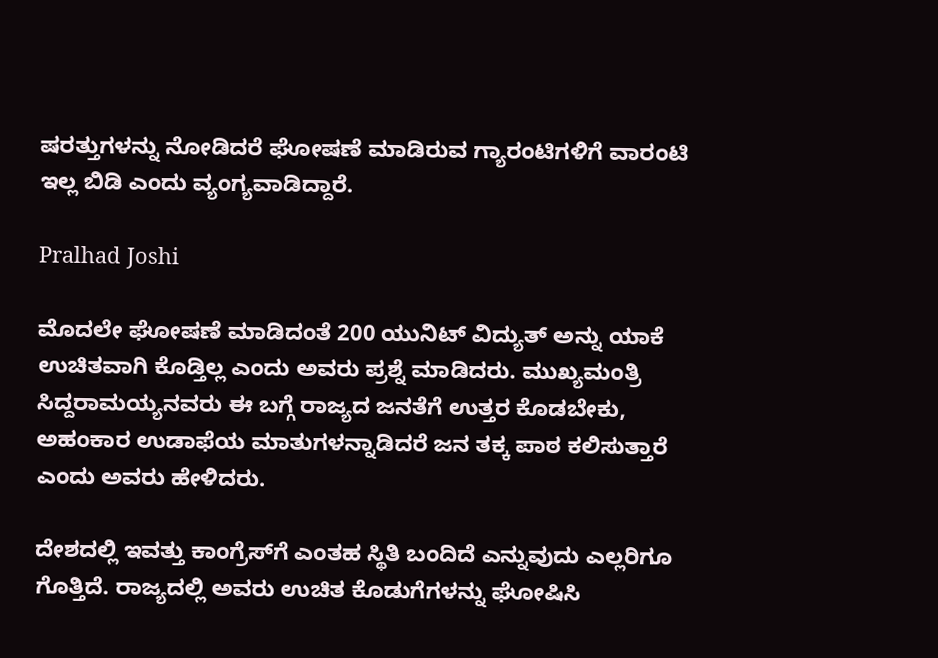ಷರತ್ತುಗಳನ್ನು ನೋಡಿದರೆ ಘೋಷಣೆ ಮಾಡಿರುವ ಗ್ಯಾರಂಟಿಗಳಿಗೆ ವಾರಂಟಿ ಇಲ್ಲ ಬಿಡಿ ಎಂದು ವ್ಯಂಗ್ಯವಾಡಿದ್ದಾರೆ.

Pralhad Joshi

ಮೊದಲೇ ಘೋಷಣೆ ಮಾಡಿದಂತೆ 200 ಯುನಿಟ್ ವಿದ್ಯುತ್ ಅನ್ನು ಯಾಕೆ ಉಚಿತವಾಗಿ ಕೊಡ್ತಿಲ್ಲ ಎಂದು ಅವರು ಪ್ರಶ್ನೆ ಮಾಡಿದರು. ಮುಖ್ಯಮಂತ್ರಿ ಸಿದ್ದರಾಮಯ್ಯನವರು ಈ ಬಗ್ಗೆ ರಾಜ್ಯದ ಜನತೆಗೆ ಉತ್ತರ ಕೊಡಬೇಕು, ಅಹಂಕಾರ ಉಡಾಫೆಯ ಮಾತುಗಳನ್ನಾಡಿದರೆ ಜನ ತಕ್ಕ ಪಾಠ ಕಲಿಸುತ್ತಾರೆ ಎಂದು ಅವರು ಹೇಳಿದರು.

ದೇಶದಲ್ಲಿ ಇವತ್ತು ಕಾಂಗ್ರೆಸ್‌ಗೆ ಎಂತಹ ಸ್ಥಿತಿ ಬಂದಿದೆ ಎನ್ನುವುದು ಎಲ್ಲರಿಗೂ ಗೊತ್ತಿದೆ. ರಾಜ್ಯದಲ್ಲಿ ಅವರು ಉಚಿತ ಕೊಡುಗೆಗಳನ್ನು ಘೋಷಿಸಿ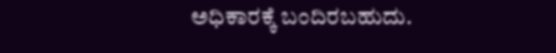ಅಧಿಕಾರಕ್ಕೆ ಬಂದಿರಬಹುದು.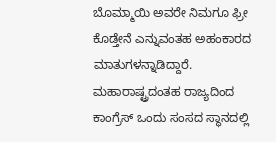ಬೊಮ್ಮಾಯಿ ಅವರೇ ನಿಮಗೂ ಫ್ರೀ ಕೊಡ್ತೇನೆ ಎನ್ನುವಂತಹ ಅಹಂಕಾರದ ಮಾತುಗಳನ್ನಾಡಿದ್ದಾರೆ. ಮಹಾರಾಷ್ಟ್ರದಂತಹ ರಾಜ್ಯದಿಂದ ಕಾಂಗ್ರೆಸ್‌ ಒಂದು ಸಂಸದ ಸ್ಥಾನದಲ್ಲಿ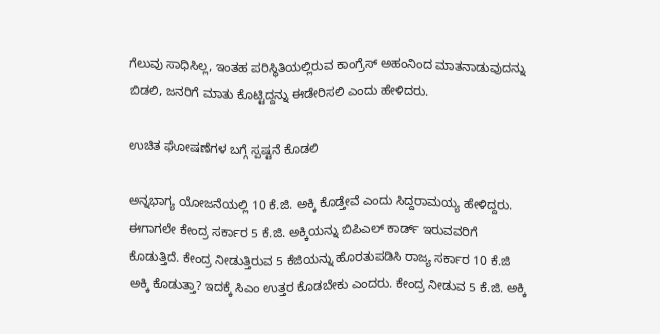ಗೆಲುವು ಸಾಧಿಸಿಲ್ಲ, ಇಂತಹ ಪರಿಸ್ಥಿತಿಯಲ್ಲಿರುವ ಕಾಂಗ್ರೆಸ್ ಅಹಂನಿಂದ ಮಾತನಾಡುವುದನ್ನು ಬಿಡಲಿ, ಜನರಿಗೆ ಮಾತು ಕೊಟ್ಟಿದ್ದನ್ನು ಈಡೇರಿಸಲಿ ಎಂದು ಹೇಳಿದರು.

ಉಚಿತ ಘೋಷಣೆಗಳ ಬಗ್ಗೆ ಸ್ಪಷ್ಟನೆ ಕೊಡಲಿ

ಅನ್ನಭಾಗ್ಯ ಯೋಜನೆಯಲ್ಲಿ 10 ಕೆ.ಜಿ. ಅಕ್ಕಿ ಕೊಡ್ತೇವೆ ಎಂದು ಸಿದ್ದರಾಮಯ್ಯ ಹೇಳಿದ್ದರು. ಈಗಾಗಲೇ ಕೇಂದ್ರ ಸರ್ಕಾರ 5 ಕೆ.ಜಿ. ಅಕ್ಕಿಯನ್ನು ಬಿಪಿಎಲ್ ಕಾರ್ಡ್ ಇರುವವರಿಗೆ ಕೊಡುತ್ತಿದೆ. ಕೇಂದ್ರ ನೀಡುತ್ತಿರುವ 5 ಕೆಜಿಯನ್ನು ಹೊರತುಪಡಿಸಿ ರಾಜ್ಯ ಸರ್ಕಾರ 10 ಕೆ.ಜಿ ಅಕ್ಕಿ ಕೊಡುತ್ತಾ? ಇದಕ್ಕೆ ಸಿಎಂ ಉತ್ತರ ಕೊಡಬೇಕು ಎಂದರು. ಕೇಂದ್ರ ನೀಡುವ 5 ಕೆ.ಜಿ. ಅಕ್ಕಿ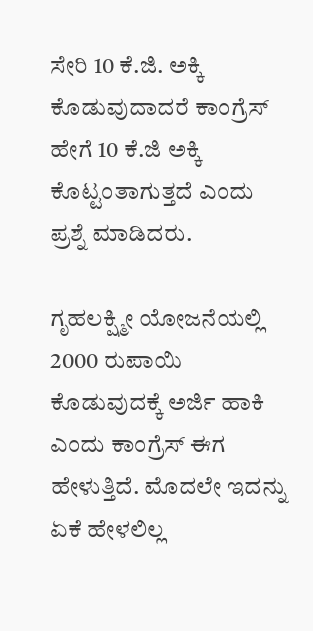ಸೇರಿ 10 ಕೆ.ಜಿ. ಅಕ್ಕಿ ಕೊಡುವುದಾದರೆ ಕಾಂಗ್ರೆಸ್ ಹೇಗೆ 10 ಕೆ.ಜಿ ಅಕ್ಕಿ ಕೊಟ್ಟಂತಾಗುತ್ತದೆ ಎಂದು ಪ್ರಶ್ನೆ ಮಾಡಿದರು.

ಗೃಹಲಕ್ಷ್ಮೀ ಯೋಜನೆಯಲ್ಲಿ 2000 ರುಪಾಯಿ ಕೊಡುವುದಕ್ಕೆ ಅರ್ಜಿ ಹಾಕಿ ಎಂದು ಕಾಂಗ್ರೆಸ್ ಈಗ ಹೇಳುತ್ತಿದೆ. ಮೊದಲೇ ಇದನ್ನು ಏಕೆ ಹೇಳಲಿಲ್ಲ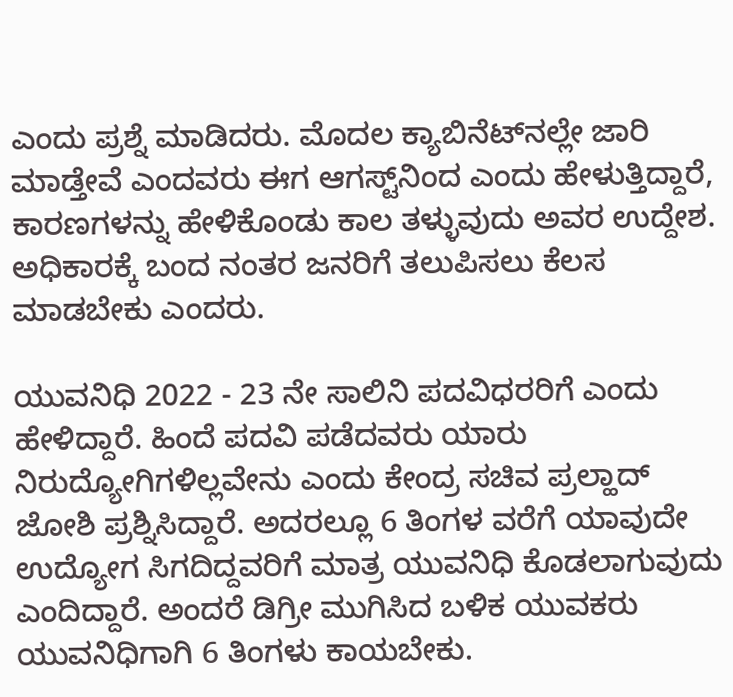ಎಂದು ಪ್ರಶ್ನೆ ಮಾಡಿದರು. ಮೊದಲ ಕ್ಯಾಬಿನೆಟ್‌ನಲ್ಲೇ ಜಾರಿ ಮಾಡ್ತೇವೆ ಎಂದವರು ಈಗ ಆಗಸ್ಟ್‌ನಿಂದ ಎಂದು ಹೇಳುತ್ತಿದ್ದಾರೆ, ಕಾರಣಗಳನ್ನು ಹೇಳಿಕೊಂಡು ಕಾಲ ತಳ್ಳುವುದು ಅವರ ಉದ್ದೇಶ. ಅಧಿಕಾರಕ್ಕೆ ಬಂದ ನಂತರ ಜನರಿಗೆ ತಲುಪಿಸಲು ಕೆಲಸ ಮಾಡಬೇಕು ಎಂದರು.

ಯುವನಿಧಿ 2022 - 23 ನೇ ಸಾಲಿನಿ ಪದವಿಧರರಿಗೆ ಎಂದು ಹೇಳಿದ್ದಾರೆ. ಹಿಂದೆ ಪದವಿ ಪಡೆದವರು ಯಾರು ನಿರುದ್ಯೋಗಿಗಳಿಲ್ಲವೇನು ಎಂದು ಕೇಂದ್ರ ಸಚಿವ ಪ್ರಲ್ಹಾದ್ ಜೋಶಿ ಪ್ರಶ್ನಿಸಿದ್ದಾರೆ. ಅದರಲ್ಲೂ 6 ತಿಂಗಳ ವರೆಗೆ ಯಾವುದೇ ಉದ್ಯೋಗ ಸಿಗದಿದ್ದವರಿಗೆ ಮಾತ್ರ ಯುವನಿಧಿ ಕೊಡಲಾಗುವುದು ಎಂದಿದ್ದಾರೆ. ಅಂದರೆ ಡಿಗ್ರೀ ಮುಗಿಸಿದ ಬಳಿಕ ಯುವಕರು ಯುವನಿಧಿಗಾಗಿ 6 ತಿಂಗಳು ಕಾಯಬೇಕು.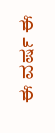ಈ ವರ್ಷ ಈ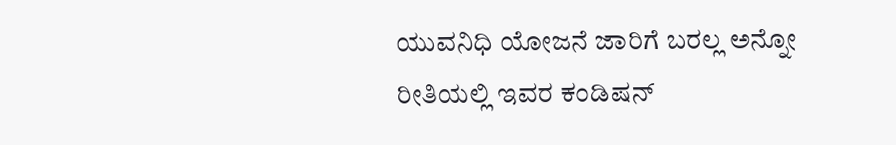ಯುವನಿಧಿ ಯೋಜನೆ ಜಾರಿಗೆ ಬರಲ್ಲ ಅನ್ನೋ ರೀತಿಯಲ್ಲಿ ಇವರ ಕಂಡಿಷನ್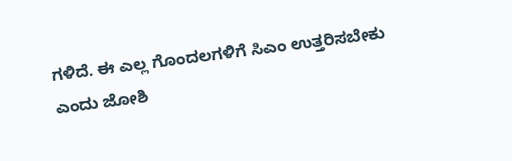ಗಳಿದೆ. ಈ ಎಲ್ಲ ಗೊಂದಲಗಳಿಗೆ ಸಿಎಂ ಉತ್ತರಿಸಬೇಕು ಎಂದು ಜೋಶಿ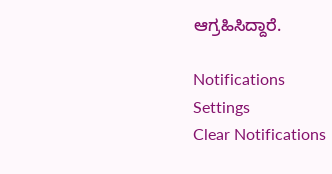ಆಗ್ರಹಿಸಿದ್ದಾರೆ.

Notifications
Settings
Clear Notifications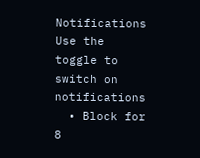Notifications
Use the toggle to switch on notifications
  • Block for 8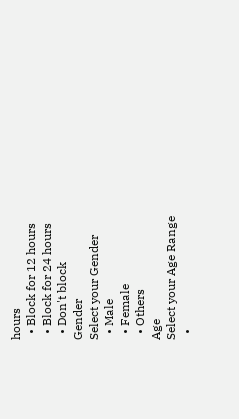hours
  • Block for 12 hours
  • Block for 24 hours
  • Don't block
Gender
Select your Gender
  • Male
  • Female
  • Others
Age
Select your Age Range
  •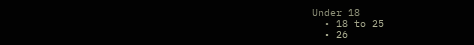Under 18
  • 18 to 25
  • 26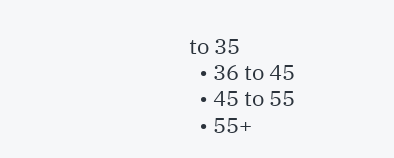to 35
  • 36 to 45
  • 45 to 55
  • 55+